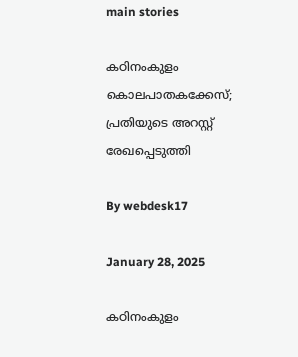main stories

കഠിനംകുളം കൊലപാതകക്കേസ്; പ്രതിയുടെ അറസ്റ്റ് രേഖപ്പെടുത്തി

By webdesk17

January 28, 2025

കഠിനംകുളം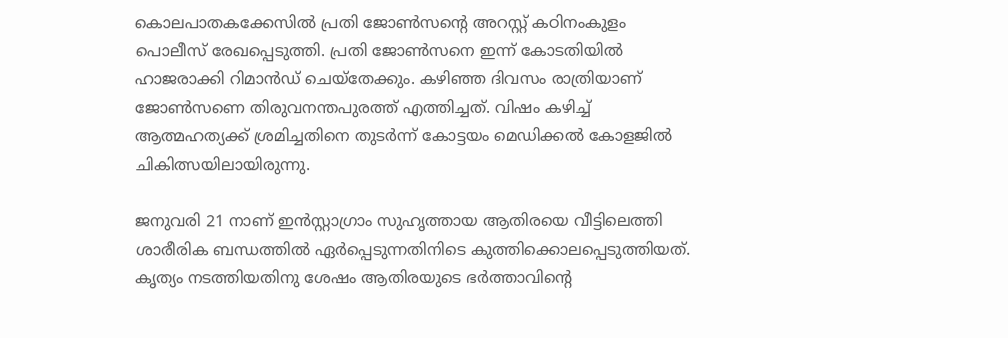കൊലപാതകക്കേസില്‍ പ്രതി ജോണ്‍സന്റെ അറസ്റ്റ് കഠിനംകുളം പൊലീസ് രേഖപ്പെടുത്തി. പ്രതി ജോണ്‍സനെ ഇന്ന് കോടതിയില്‍ ഹാജരാക്കി റിമാന്‍ഡ് ചെയ്‌തേക്കും. കഴിഞ്ഞ ദിവസം രാത്രിയാണ് ജോണ്‍സണെ തിരുവനന്തപുരത്ത് എത്തിച്ചത്. വിഷം കഴിച്ച് ആത്മഹത്യക്ക് ശ്രമിച്ചതിനെ തുടര്‍ന്ന് കോട്ടയം മെഡിക്കല്‍ കോളജില്‍ ചികിത്സയിലായിരുന്നു.

ജനുവരി 21 നാണ് ഇന്‍സ്റ്റാഗ്രാം സുഹൃത്തായ ആതിരയെ വീട്ടിലെത്തി ശാരീരിക ബന്ധത്തില്‍ ഏര്‍പ്പെടുന്നതിനിടെ കുത്തിക്കൊലപ്പെടുത്തിയത്. കൃത്യം നടത്തിയതിനു ശേഷം ആതിരയുടെ ഭര്‍ത്താവിന്റെ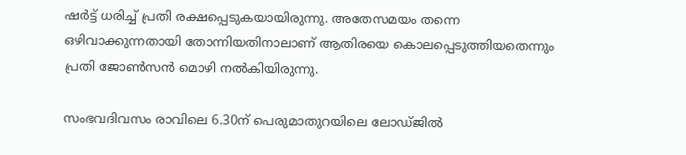ഷര്‍ട്ട് ധരിച്ച് പ്രതി രക്ഷപ്പെടുകയായിരുന്നു. അതേസമയം തന്നെ ഒഴിവാക്കുന്നതായി തോന്നിയതിനാലാണ് ആതിരയെ കൊലപ്പെടുത്തിയതെന്നും പ്രതി ജോണ്‍സന്‍ മൊഴി നല്‍കിയിരുന്നു.

സംഭവദിവസം രാവിലെ 6.30ന് പെരുമാതുറയിലെ ലോഡ്ജില്‍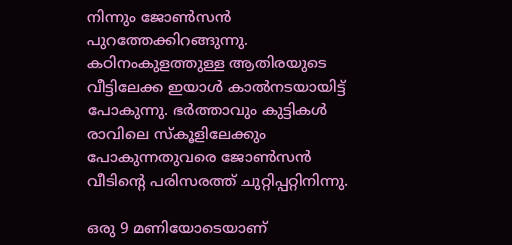നിന്നും ജോണ്‍സന്‍ പുറത്തേക്കിറങ്ങുന്നു. കഠിനംകുളത്തുള്ള ആതിരയുടെ വീട്ടിലേക്ക ഇയാള്‍ കാല്‍നടയായിട്ട് പോകുന്നു. ഭര്‍ത്താവും കുട്ടികള്‍ രാവിലെ സ്‌കൂളിലേക്കും പോകുന്നതുവരെ ജോണ്‍സന്‍ വീടിന്റെ പരിസരത്ത് ചുറ്റിപ്പറ്റിനിന്നു.

ഒരു 9 മണിയോടെയാണ്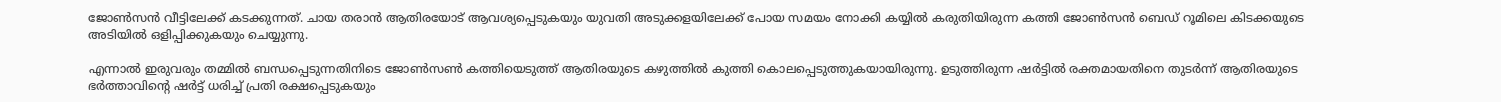ജോണ്‍സന്‍ വീട്ടിലേക്ക് കടക്കുന്നത്. ചായ തരാന്‍ ആതിരയോട് ആവശ്യപ്പെടുകയും യുവതി അടുക്കളയിലേക്ക് പോയ സമയം നോക്കി കയ്യില്‍ കരുതിയിരുന്ന കത്തി ജോണ്‍സന്‍ ബെഡ് റൂമിലെ കിടക്കയുടെ അടിയില്‍ ഒളിപ്പിക്കുകയും ചെയ്യുന്നു.

എന്നാല്‍ ഇരുവരും തമ്മില്‍ ബന്ധപ്പെടുന്നതിനിടെ ജോണ്‍സണ്‍ കത്തിയെടുത്ത് ആതിരയുടെ കഴുത്തില്‍ കുത്തി കൊലപ്പെടുത്തുകയായിരുന്നു. ഉടുത്തിരുന്ന ഷര്‍ട്ടില്‍ രക്തമായതിനെ തുടര്‍ന്ന് ആതിരയുടെ ഭര്‍ത്താവിന്റെ ഷര്‍ട്ട് ധരിച്ച് പ്രതി രക്ഷപ്പെടുകയും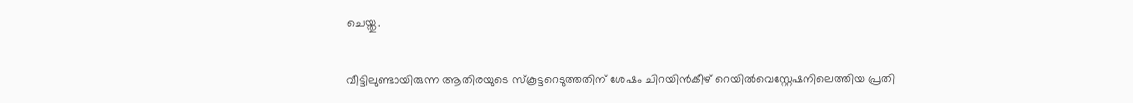ചെയ്തു.

വീട്ടിലുണ്ടായിരുന്ന ആതിരയുടെ സ്‌കൂട്ടറെടുത്തതിന് ശേഷം ചിറയിന്‍കീഴ് റെയില്‍വെസ്റ്റേഷനിലെത്തിയ പ്രതി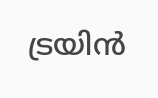ട്രയിന്‍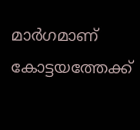മാര്‍ഗമാണ് കോട്ടയത്തേക്ക്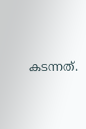കടന്നത്.